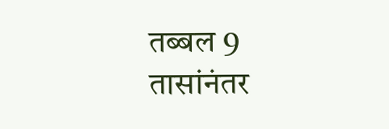तब्बल 9 तासांनंतर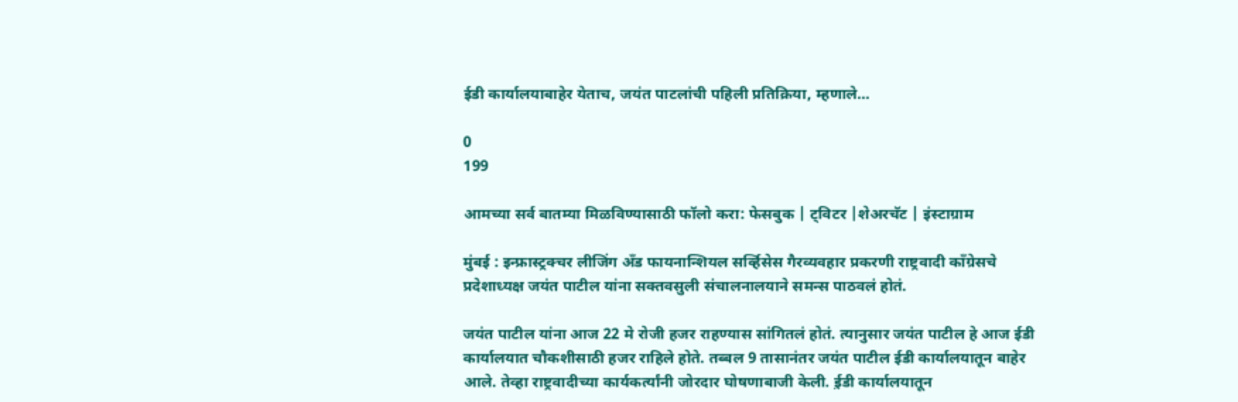ईडी कार्यालयाबाहेर येताच, जयंत पाटलांची पहिली प्रतिक्रिया, म्हणाले…

0
199

आमच्या सर्व बातम्या मिळविण्यासाठी फॉलो करा: फेसबुक | ट्विटर |शेअरचॅट | इंस्टाग्राम

मुंबई : इन्फ्रास्ट्रक्चर लीजिंग अँड फायनान्शियल सर्व्हिसेस गैरव्यवहार प्रकरणी राष्ट्रवादी काँग्रेसचे प्रदेशाध्यक्ष जयंत पाटील यांना सक्तवसुली संचालनालयाने समन्स पाठवलं होतं.

जयंत पाटील यांना आज 22 मे रोजी हजर राहण्यास सांगितलं होतं. त्यानुसार जयंत पाटील हे आज ईडी कार्यालयात चौकशीसाठी हजर राहिले होते. तब्बल 9 तासानंतर जयंत पाटील ईडी कार्यालयातून बाहेर आले. तेव्हा राष्ट्रवादीच्या कार्यकर्त्यांनी जोरदार घोषणाबाजी केली. ई़डी कार्यालयातून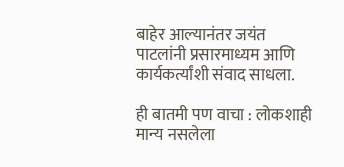बाहेर आल्यानंतर जयंत पाटलांनी प्रसारमाध्यम आणि कार्यकर्त्यांशी संवाद साधला.

ही बातमी पण वाचा : लोकशाही मान्य नसलेला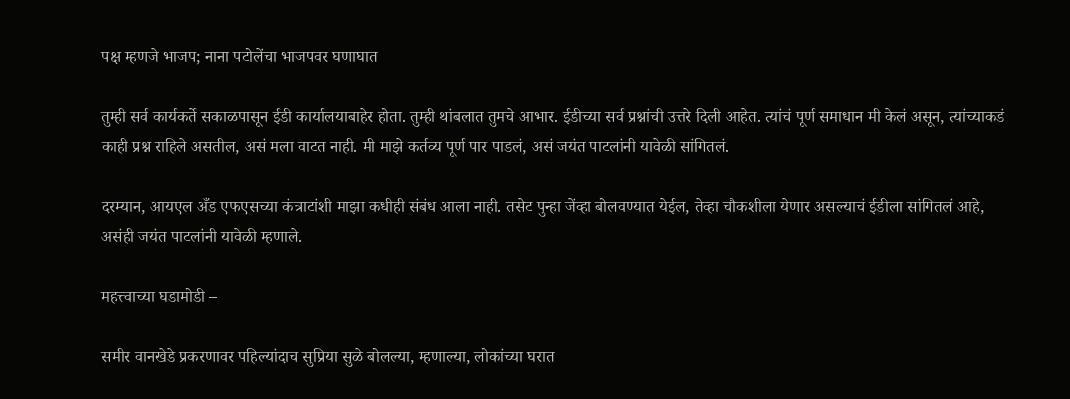पक्ष म्हणजे भाजप; नाना पटोलेंचा भाजपवर घणाघात

तुम्ही सर्व कार्यकर्ते सकाळपासून ईडी कार्यालयाबाहेर होता. तुम्ही थांबलात तुमचे आभार. ईडीच्या सर्व प्रश्नांची उत्तरे दिली आहेत. त्यांचं पूर्ण समाधान मी केलं असून, त्यांच्याकडं काही प्रश्न राहिले असतील, असं मला वाटत नाही. मी माझे कर्तव्य पूर्ण पार पाडलं, असं जयंत पाटलांनी यावेळी सांगितलं.

दरम्यान, आयएल अँड एफएसच्या कंत्राटांशी माझा कधीही संबंध आला नाही. तसेट पुन्हा जेंव्हा बोलवण्यात येईल, तेव्हा चौकशीला येणार असल्याचं ईडीला सांगितलं आहे, असंही जयंत पाटलांनी यावेळी म्हणाले.

महत्त्वाच्या घडामोडी –

समीर वानखेडे प्रकरणावर पहिल्यांदाच सुप्रिया सुळे बोलल्या, म्हणाल्या, लोकांच्या घरात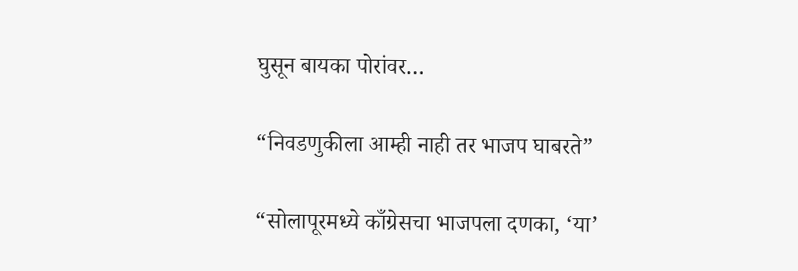घुसून बायका पोरांवर…

“निवडणुकीला आम्ही नाही तर भाजप घाबरते”

“सोलापूरमध्ये काँग्रेसचा भाजपला दणका, ‘या’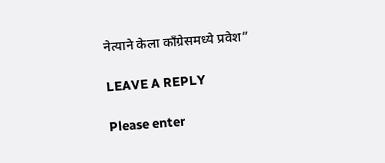नेत्याने केला काँग्रेसमध्ये प्रवेश”

LEAVE A REPLY

Please enter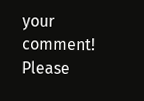your comment!
Please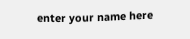enter your name here